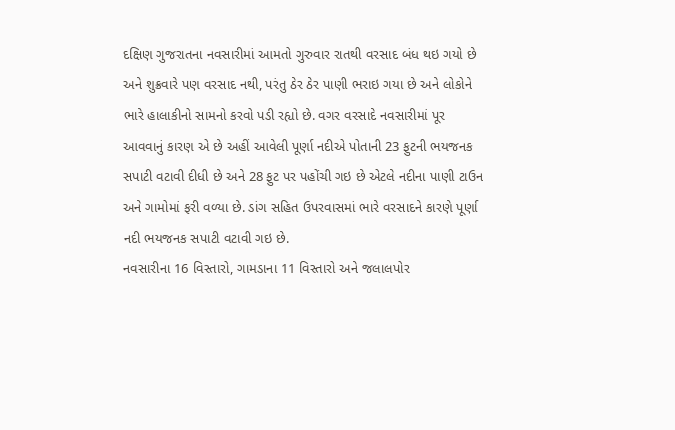દક્ષિણ ગુજરાતના નવસારીમાં આમતો ગુરુવાર રાતથી વરસાદ બંધ થઇ ગયો છે અને શુક્રવારે પણ વરસાદ નથી, પરંતુ ઠેર ઠેર પાણી ભરાઇ ગયા છે અને લોકોને ભારે હાલાકીનો સામનો કરવો પડી રહ્યો છે. વગર વરસાદે નવસારીમાં પૂર આવવાનું કારણ એ છે અહીં આવેલી પૂર્ણા નદીએ પોતાની 23 ફુટની ભયજનક સપાટી વટાવી દીધી છે અને 28 ફુટ પર પહોંચી ગઇ છે એટલે નદીના પાણી ટાઉન અને ગામોમાં ફરી વળ્યા છે. ડાંગ સહિત ઉપરવાસમાં ભારે વરસાદને કારણે પૂર્ણા નદી ભયજનક સપાટી વટાવી ગઇ છે.
નવસારીના 16 વિસ્તારો, ગામડાના 11 વિસ્તારો અને જલાલપોર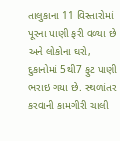તાલુકાના 11 વિસ્તારોમાં પૂરના પાણી ફરી વળ્યા છે અને લોકોના ઘરો, દુકાનોમાં 5થી7 ફુટ પાણી ભરાઇ ગયા છે. સ્થળાંતર કરવાની કામગીરી ચાલી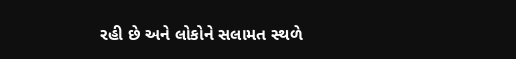રહી છે અને લોકોને સલામત સ્થળે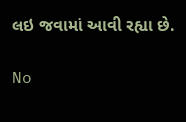લઇ જવામાં આવી રહ્યા છે.

No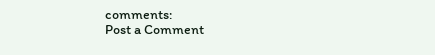comments:
Post a Comment